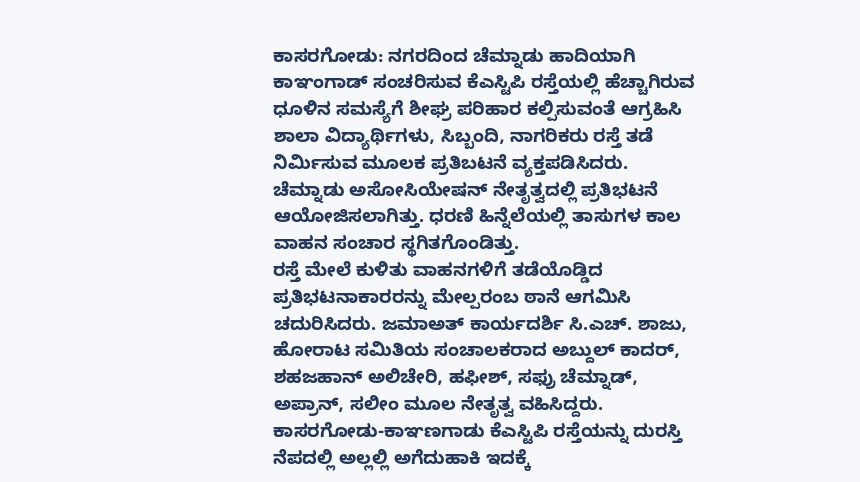ಕಾಸರಗೋಡು: ನಗರದಿಂದ ಚೆಮ್ನಾಡು ಹಾದಿಯಾಗಿ ಕಾಞಂಗಾಡ್ ಸಂಚರಿಸುವ ಕೆಎಸ್ಟಿಪಿ ರಸ್ತೆಯಲ್ಲಿ ಹೆಚ್ಚಾಗಿರುವ ಧೂಳಿನ ಸಮಸ್ಯೆಗೆ ಶೀಘ್ರ ಪರಿಹಾರ ಕಲ್ಪಿಸುವಂತೆ ಆಗ್ರಹಿಸಿ ಶಾಲಾ ವಿದ್ಯಾರ್ಥಿಗಳು, ಸಿಬ್ಬಂದಿ, ನಾಗರಿಕರು ರಸ್ತೆ ತಡೆ ನಿರ್ಮಿಸುವ ಮೂಲಕ ಪ್ರತಿಬಟನೆ ವ್ಯಕ್ತಪಡಿಸಿದರು.
ಚೆಮ್ನಾಡು ಅಸೋಸಿಯೇಷನ್ ನೇತೃತ್ವದಲ್ಲಿ ಪ್ರತಿಭಟನೆ ಆಯೋಜಿಸಲಾಗಿತ್ತು. ಧರಣಿ ಹಿನ್ನೆಲೆಯಲ್ಲಿ ತಾಸುಗಳ ಕಾಲ ವಾಹನ ಸಂಚಾರ ಸ್ಥಗಿತಗೊಂಡಿತ್ತು.
ರಸ್ತೆ ಮೇಲೆ ಕುಳಿತು ವಾಹನಗಳಿಗೆ ತಡೆಯೊಡ್ಡಿದ ಪ್ರತಿಭಟನಾಕಾರರನ್ನು ಮೇಲ್ಪರಂಬ ಠಾನೆ ಆಗಮಿಸಿ ಚದುರಿಸಿದರು. ಜಮಾಅತ್ ಕಾರ್ಯದರ್ಶಿ ಸಿ.ಎಚ್. ಶಾಜು, ಹೋರಾಟ ಸಮಿತಿಯ ಸಂಚಾಲಕರಾದ ಅಬ್ದುಲ್ ಕಾದರ್, ಶಹಜಹಾನ್ ಅಲಿಚೇರಿ, ಹಫೀಶ್, ಸಫ್ರು ಚೆಮ್ನಾಡ್, ಅಪ್ರಾನ್, ಸಲೀಂ ಮೂಲ ನೇತೃತ್ವ ವಹಿಸಿದ್ದರು.
ಕಾಸರಗೋಡು-ಕಾಞಣಗಾಡು ಕೆಎಸ್ಟಿಪಿ ರಸ್ತೆಯನ್ನು ದುರಸ್ತಿ ನೆಪದಲ್ಲಿ ಅಲ್ಲಲ್ಲಿ ಅಗೆದುಹಾಕಿ ಇದಕ್ಕೆ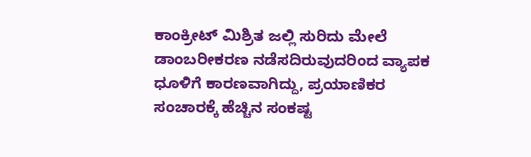ಕಾಂಕ್ರೀಟ್ ಮಿಶ್ರಿತ ಜಲ್ಲಿ ಸುರಿದು ಮೇಲೆ ಡಾಂಬರೀಕರಣ ನಡೆಸದಿರುವುದರಿಂದ ವ್ಯಾಪಕ ಧೂಳಿಗೆ ಕಾರಣವಾಗಿದ್ದು, ಪ್ರಯಾಣಿಕರ ಸಂಚಾರಕ್ಕೆ ಹೆಚ್ಚಿನ ಸಂಕಷ್ಟ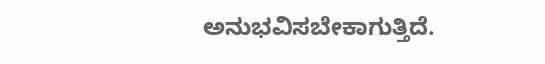ಅನುಭವಿಸಬೇಕಾಗುತ್ತಿದೆ.